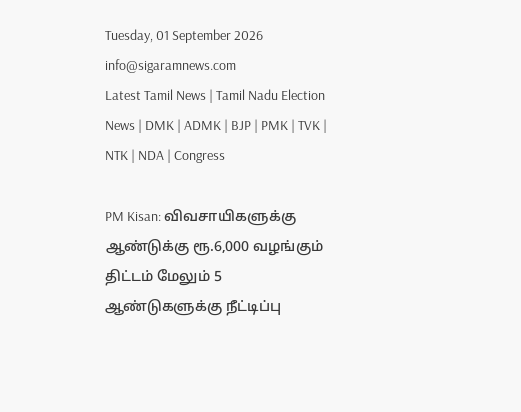Tuesday, 01 September 2026
info@sigaramnews.com
Latest Tamil News | Tamil Nadu Election News | DMK | ADMK | BJP | PMK | TVK | NTK | NDA | Congress

PM Kisan: விவசாயிகளுக்கு ஆண்டுக்கு ரூ.6,000 வழங்கும் திட்டம் மேலும் 5 ஆண்டுகளுக்கு நீட்டிப்பு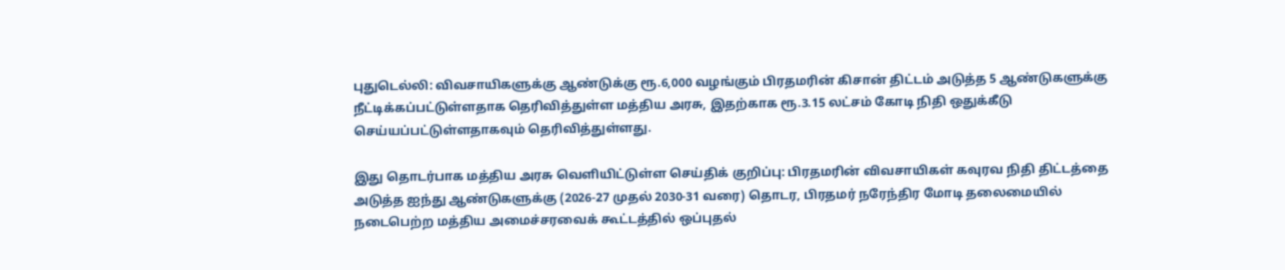புதுடெல்லி: விவசாயிகளுக்கு ஆண்டுக்கு ரூ.6,000 வழங்கும் பிரதமரின் கிசான் திட்டம் அடுத்த 5 ஆண்டுகளுக்கு நீட்டிக்கப்பட்டுள்ளதாக தெரிவித்துள்ள மத்திய அரசு, இதற்காக ரூ.3.15 லட்சம் கோடி நிதி ஒதுக்கீடு செய்யப்பட்டுள்ளதாகவும் தெரிவித்துள்ளது.

இது தொடர்பாக மத்திய அரசு வெளியிட்டுள்ள செய்திக் குறிப்பு: பிரதமரின் விவசாயிகள் கவுரவ நிதி திட்டத்தை அடுத்த ஐந்து ஆண்டுகளுக்கு (2026-27 முதல் 2030-31 வரை) தொடர, பிரதமர் நரேந்திர மோடி தலைமையில் நடைபெற்ற மத்திய அமைச்சரவைக் கூட்டத்தில் ஒப்புதல்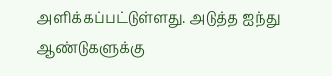அளிக்கப்பட்டுள்ளது. அடுத்த ஐந்து ஆண்டுகளுக்கு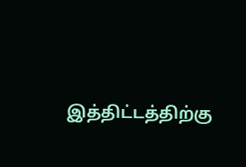இத்திட்டத்திற்கு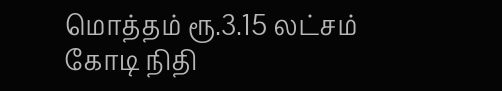மொத்தம் ரூ.3.15 லட்சம் கோடி நிதி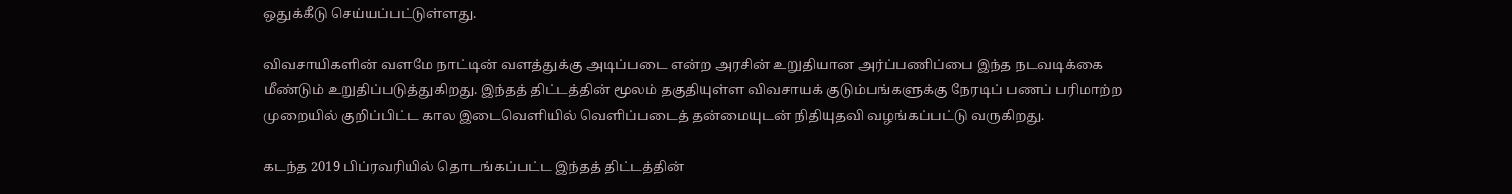ஒதுக்கீடு செய்யப்பட்டுள்ளது.

விவசாயிகளின் வளமே நாட்டின் வளத்துக்கு அடிப்படை என்ற அரசின் உறுதியான அர்ப்பணிப்பை இந்த நடவடிக்கை மீண்டும் உறுதிப்படுத்துகிறது. இந்தத் திட்டத்தின் மூலம் தகுதியுள்ள விவசாயக் குடும்பங்களுக்கு நேரடிப் பணப் பரிமாற்ற முறையில் குறிப்பிட்ட கால இடைவெளியில் வெளிப்படைத் தன்மையுடன் நிதியுதவி வழங்கப்பட்டு வருகிறது.

கடந்த 2019 பிப்ரவரியில் தொடங்கப்பட்ட இந்தத் திட்டத்தின்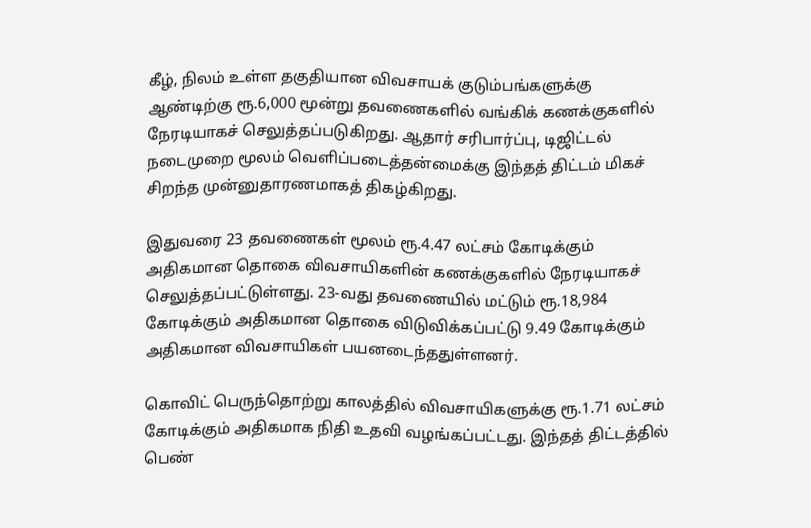கீழ், நிலம் உள்ள தகுதியான விவசாயக் குடும்பங்களுக்கு ஆண்டிற்கு ரூ.6,000 மூன்று தவணைகளில் வங்கிக் கணக்குகளில் நேரடியாகச் செலுத்தப்படுகிறது. ஆதார் சரிபார்ப்பு, டிஜிட்டல் நடைமுறை மூலம் வெளிப்படைத்தன்மைக்கு இந்தத் திட்டம் மிகச் சிறந்த முன்னுதாரணமாகத் திகழ்கிறது.

இதுவரை 23 தவணைகள் மூலம் ரூ.4.47 லட்சம் கோடிக்கும் அதிகமான தொகை விவசாயிகளின் கணக்குகளில் நேரடியாகச் செலுத்தப்பட்டுள்ளது. 23-வது தவணையில் மட்டும் ரூ.18,984 கோடிக்கும் அதிகமான தொகை விடுவிக்கப்பட்டு 9.49 கோடிக்கும் அதிகமான விவசாயிகள் பயனடைந்ததுள்ளனர்.

கொவிட் பெருந்தொற்று காலத்தில் விவசாயிகளுக்கு ரூ.1.71 லட்சம் கோடிக்கும் அதிகமாக நிதி உதவி வழங்கப்பட்டது. இந்தத் திட்டத்தில் பெண்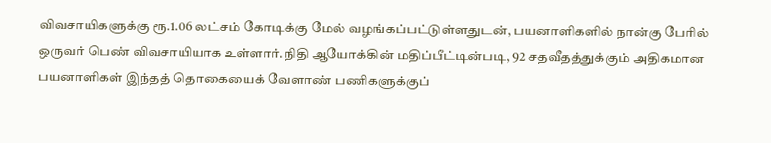விவசாயிகளுக்கு ரூ.1.06 லட்சம் கோடிக்கு மேல் வழங்கப்பட்டுள்ளதுடன், பயனாளிகளில் நான்கு பேரில் ஒருவர் பெண் விவசாயியாக உள்ளார்.நிதி ஆயோக்கின் மதிப்பீட்டின்படி, 92 சதவீதத்துக்கும் அதிகமான பயனாளிகள் இந்தத் தொகையைக் வேளாண் பணிகளுக்குப்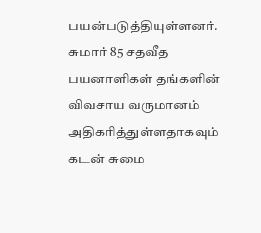பயன்படுத்தியுள்ளனர். சுமார் 85 சதவீத பயனாளிகள் தங்களின் விவசாய வருமானம் அதிகரித்துள்ளதாகவும் கடன் சுமை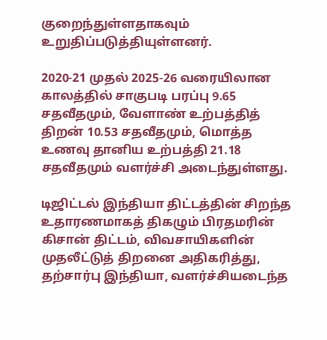குறைந்துள்ளதாகவும் உறுதிப்படுத்தியுள்ளனர்.

2020-21 முதல் 2025-26 வரையிலான காலத்தில் சாகுபடி பரப்பு 9.65 சதவீதமும், வேளாண் உற்பத்தித் திறன் 10.53 சதவீதமும், மொத்த உணவு தானிய உற்பத்தி 21.18 சதவீதமும் வளர்ச்சி அடைந்துள்ளது.

டிஜிட்டல் இந்தியா திட்டத்தின் சிறந்த உதாரணமாகத் திகழும் பிரதமரின் கிசான் திட்டம், விவசாயிகளின் முதலீட்டுத் திறனை அதிகரித்து, தற்சார்பு இந்தியா, வளர்ச்சியடைந்த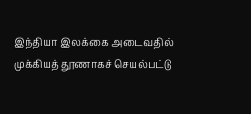இந்தியா இலக்கை அடைவதில் முக்கியத் தூணாகச் செயல்பட்டு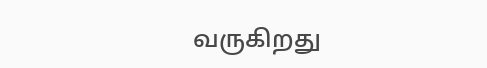வருகிறது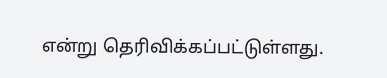என்று தெரிவிக்கப்பட்டுள்ளது.